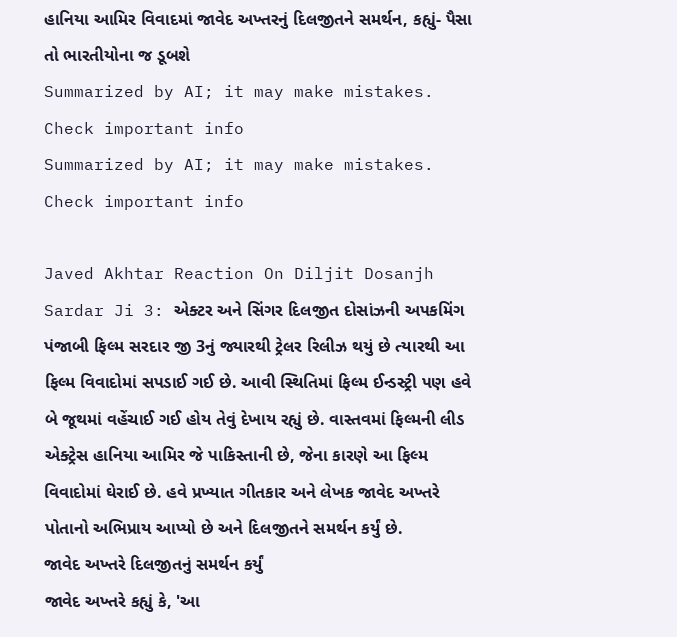હાનિયા આમિર વિવાદમાં જાવેદ અખ્તરનું દિલજીતને સમર્થન, કહ્યું- પૈસા તો ભારતીયોના જ ડૂબશે
Summarized by AI; it may make mistakes. Check important info
Summarized by AI; it may make mistakes. Check important info

Javed Akhtar Reaction On Diljit Dosanjh Sardar Ji 3: એક્ટર અને સિંગર દિલજીત દોસાંઝની અપકમિંગ પંજાબી ફિલ્મ સરદાર જી 3નું જ્યારથી ટ્રેલર રિલીઝ થયું છે ત્યારથી આ ફિલ્મ વિવાદોમાં સપડાઈ ગઈ છે. આવી સ્થિતિમાં ફિલ્મ ઈન્ડસ્ટ્રી પણ હવે બે જૂથમાં વહેંચાઈ ગઈ હોય તેવું દેખાય રહ્યું છે. વાસ્તવમાં ફિલ્મની લીડ એક્ટ્રેસ હાનિયા આમિર જે પાકિસ્તાની છે, જેના કારણે આ ફિલ્મ વિવાદોમાં ઘેરાઈ છે. હવે પ્રખ્યાત ગીતકાર અને લેખક જાવેદ અખ્તરે પોતાનો અભિપ્રાય આપ્યો છે અને દિલજીતને સમર્થન કર્યું છે.
જાવેદ અખ્તરે દિલજીતનું સમર્થન કર્યું
જાવેદ અખ્તરે કહ્યું કે, 'આ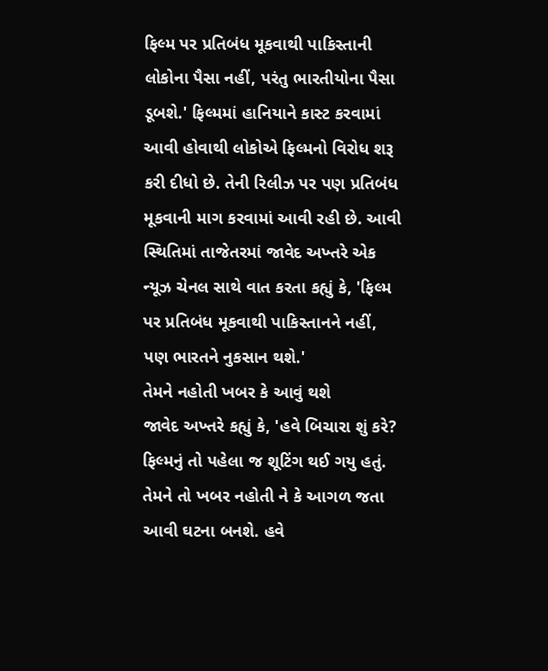ફિલ્મ પર પ્રતિબંધ મૂકવાથી પાકિસ્તાની લોકોના પૈસા નહીં, પરંતુ ભારતીયોના પૈસા ડૂબશે.' ફિલ્મમાં હાનિયાને કાસ્ટ કરવામાં આવી હોવાથી લોકોએ ફિલ્મનો વિરોધ શરૂ કરી દીધો છે. તેની રિલીઝ પર પણ પ્રતિબંધ મૂકવાની માગ કરવામાં આવી રહી છે. આવી સ્થિતિમાં તાજેતરમાં જાવેદ અખ્તરે એક ન્યૂઝ ચેનલ સાથે વાત કરતા કહ્યું કે, 'ફિલ્મ પર પ્રતિબંધ મૂકવાથી પાકિસ્તાનને નહીં, પણ ભારતને નુકસાન થશે.'
તેમને નહોતી ખબર કે આવું થશે
જાવેદ અખ્તરે કહ્યું કે, 'હવે બિચારા શું કરે? ફિલ્મનું તો પહેલા જ શૂટિંગ થઈ ગયુ હતું. તેમને તો ખબર નહોતી ને કે આગળ જતા આવી ઘટના બનશે. હવે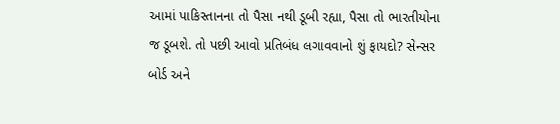આમાં પાકિસ્તાનના તો પૈસા નથી ડૂબી રહ્યા, પૈસા તો ભારતીયોના જ ડૂબશે. તો પછી આવો પ્રતિબંધ લગાવવાનો શું ફાયદો? સેન્સર બોર્ડ અને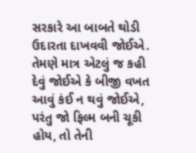સરકારે આ બાબતે થોડી ઉદારતા દાખવવી જોઈએ. તેમણે માત્ર એટલું જ કહી દેવું જોઈએ કે બીજી વખત આવું કંઈ ન થવું જોઈએ, પરંતુ જો ફિલ્મ બની ચૂકી હોય, તો તેની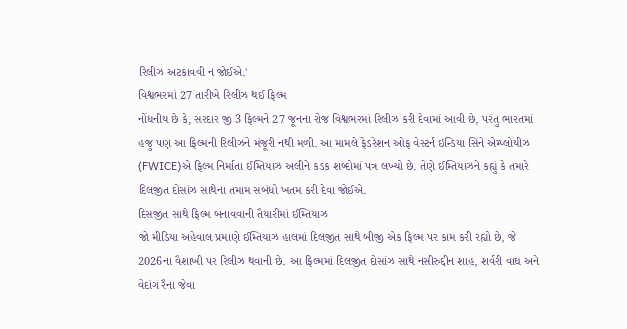રિલીઝ અટકાવવી ન જોઈએ.'
વિશ્વભરમાં 27 તારીખે રિલીઝ થઈ ફિલ્મ
નોંધનીય છે કે, સરદાર જી 3 ફિલ્મને 27 જૂનના રોજ વિશ્વભરમાં રિલીઝ કરી દેવામાં આવી છે, પરંતુ ભારતમાં હજુ પણ આ ફિલ્મની રિલીઝને મંજૂરી નથી મળી. આ મામલે ફેડરેશન ઓફ વેસ્ટર્ન ઇન્ડિયા સિને એમ્પ્લોયીઝ (FWICE)એ ફિલ્મ નિર્માતા ઈમ્તિયાઝ અલીને કડક શબ્દોમાં પત્ર લખ્યો છે. તેણે ઈમ્તિયાઝને કહ્યું કે તમારે દિલજીત દોસાંઝ સાથેના તમામ સબંધો ખતમ કરી દેવા જોઈએ.
દિસજીત સાથે ફિલ્મ બનાવવાની તૈયારીમાં ઈમ્તિયાઝ
જો મીડિયા અહેવાલ પ્રમાણે ઈમ્તિયાઝ હાલમાં દિલજીત સાથે બીજી એક ફિલ્મ પર કામ કરી રહ્યો છે, જે 2026ના વૈશાખી પર રિલીઝ થવાની છે. આ ફિલ્મમાં દિલજીત દોસાંઝ સાથે નસીરુદ્દીન શાહ, શર્વરી વાઘ અને વેદાંગ રૈના જેવા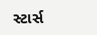સ્ટાર્સ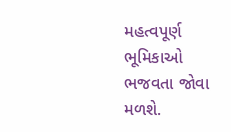મહત્વપૂર્ણ ભૂમિકાઓ ભજવતા જોવા મળશે.